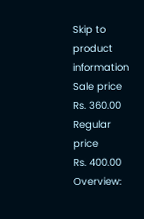Skip to product information
Sale price
Rs. 360.00
Regular price
Rs. 400.00
Overview: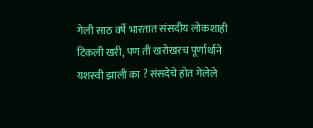गेली साठ वर्षे भारतात संसदीय लोकशाही टिकली खरी, पण ती खरोखरच पूर्णार्थाने यशस्वी झाली का ? संसदेचे होत गेलेले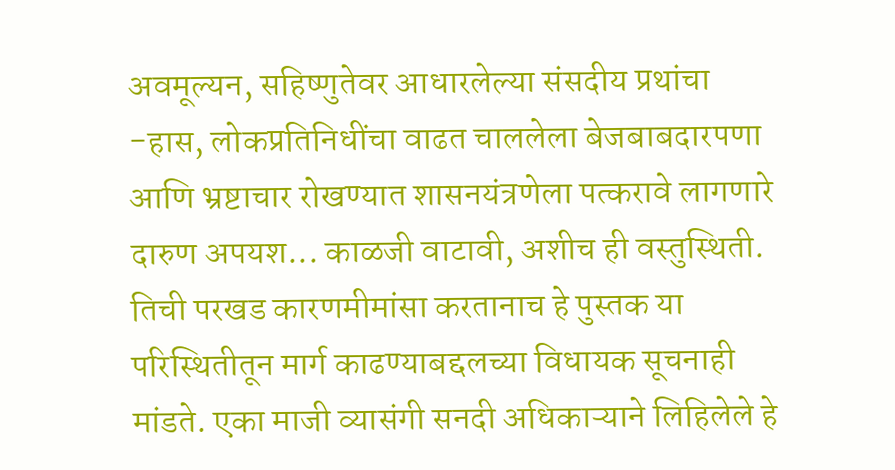अवमूल्यन, सहिष्णुतेवर आधारलेल्या संसदीय प्रथांचा -हास, लोकप्रतिनिधींचा वाढत चाललेला बेजबाबदारपणा आणि भ्रष्टाचार रोखण्यात शासनयंत्रणेला पत्करावे लागणारे दारुण अपयश... काळजी वाटावी, अशीच ही वस्तुस्थिती. तिची परखड कारणमीमांसा करतानाच हे पुस्तक या परिस्थितीतून मार्ग काढण्याबद्दलच्या विधायक सूचनाही मांडते. एका माजी व्यासंगी सनदी अधिकाऱ्याने लिहिलेले हे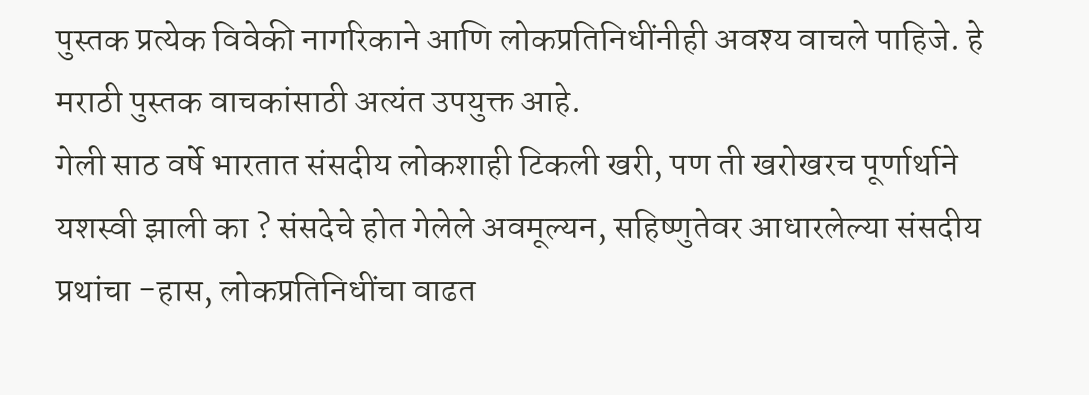पुस्तक प्रत्येक विवेकी नागरिकाने आणि लोकप्रतिनिधींनीही अवश्य वाचले पाहिजे. हे मराठी पुस्तक वाचकांसाठी अत्यंत उपयुक्त आहे.
गेली साठ वर्षे भारतात संसदीय लोकशाही टिकली खरी, पण ती खरोखरच पूर्णार्थाने यशस्वी झाली का ? संसदेचे होत गेलेले अवमूल्यन, सहिष्णुतेवर आधारलेल्या संसदीय प्रथांचा -हास, लोकप्रतिनिधींचा वाढत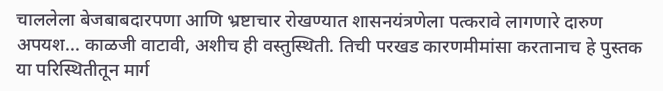चाललेला बेजबाबदारपणा आणि भ्रष्टाचार रोखण्यात शासनयंत्रणेला पत्करावे लागणारे दारुण अपयश... काळजी वाटावी, अशीच ही वस्तुस्थिती. तिची परखड कारणमीमांसा करतानाच हे पुस्तक या परिस्थितीतून मार्ग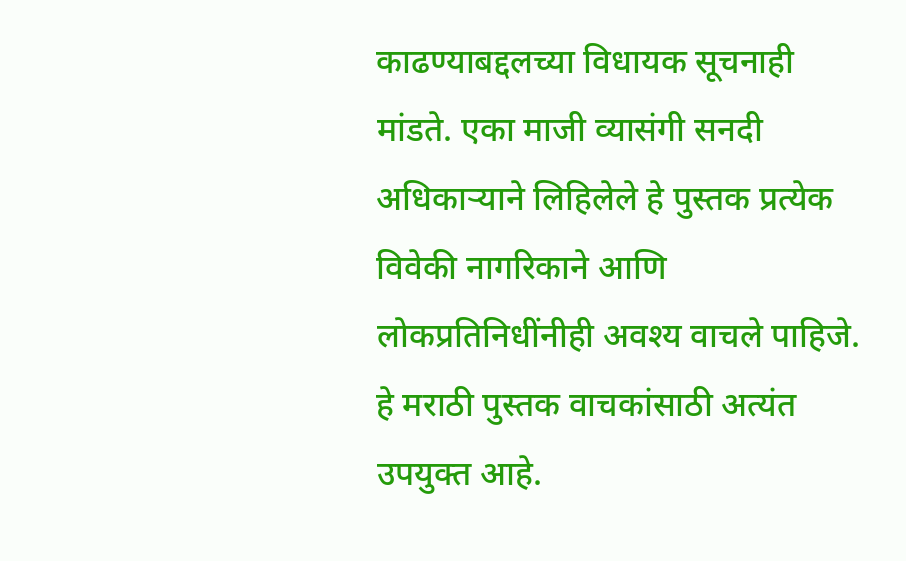काढण्याबद्दलच्या विधायक सूचनाही मांडते. एका माजी व्यासंगी सनदी अधिकाऱ्याने लिहिलेले हे पुस्तक प्रत्येक विवेकी नागरिकाने आणि लोकप्रतिनिधींनीही अवश्य वाचले पाहिजे. हे मराठी पुस्तक वाचकांसाठी अत्यंत उपयुक्त आहे.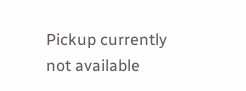Pickup currently not available